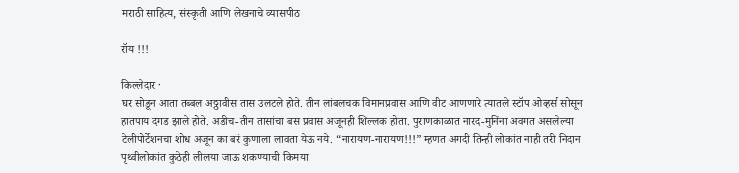मराठी साहित्य, संस्कृती आणि लेखनाचे व्यासपीठ

रॉय !!!

किल्लेदार ·
घर सोडून आता तब्बल अठ्ठावीस तास उलटले होते. तीन लांबलचक विमानप्रवास आणि वीट आणणारे त्यातले स्टॉप ओव्हर्स सोसून हातपाय दगड झाले होते. अडीच-तीन तासांचा बस प्रवास अजूनही शिल्लक होता. पुराणकाळात नारद-मुनिंना अवगत असलेल्या टेलीपोर्टेशनचा शोध अजून का बरं कुणाला लावता येऊ नये. “नारायण-नारायण!!!” म्हणत अगदी तिन्ही लोकांत नाही तरी निदान पृथ्वीलोकांत कुठेही लीलया जाऊ शकण्याची किमया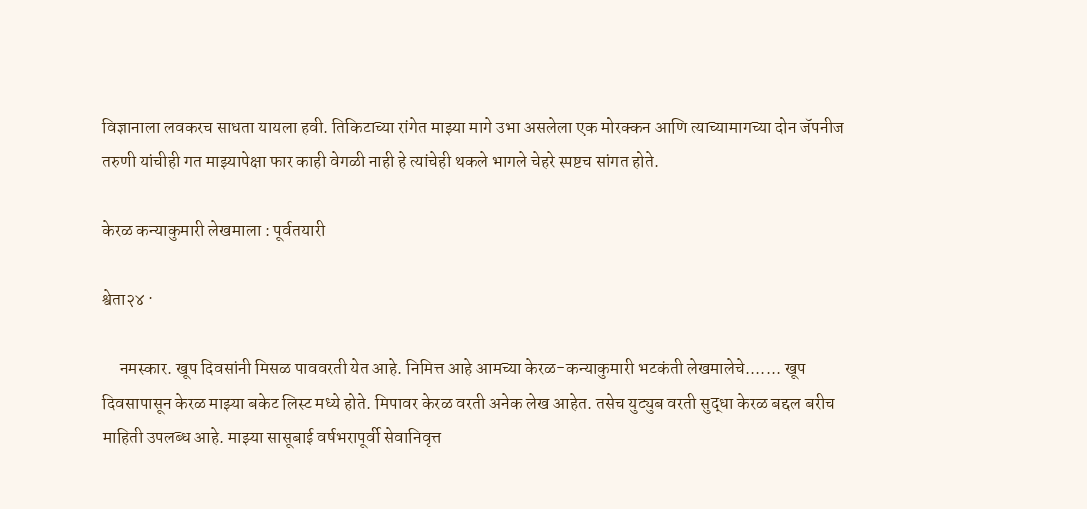विज्ञानाला लवकरच साधता यायला हवी. तिकिटाच्या रांगेत माझ्या मागे उभा असलेला एक मोरक्कन आणि त्याच्यामागच्या दोन जॅपनीज तरुणी यांचीही गत माझ्यापेक्षा फार काही वेगळी नाही हे त्यांचेही थकले भागले चेहरे स्पष्टच सांगत होते.

केरळ कन्याकुमारी लेखमाला : पूर्वतयारी

श्वेता२४ ·

     नमस्कार. खूप दिवसांनी मिसळ पाववरती येत आहे. निमित्त आहे आमच्या केरळ-कन्याकुमारी भटकंती लेखमालेचे....... खूप दिवसापासून केरळ माझ्या बकेट लिस्ट मध्ये होते. मिपावर केरळ वरती अनेक लेख आहेत. तसेच युट्युब वरती सुद्धा केरळ बद्दल बरीच माहिती उपलब्ध आहे. माझ्या सासूबाई वर्षभरापूर्वी सेवानिवृत्त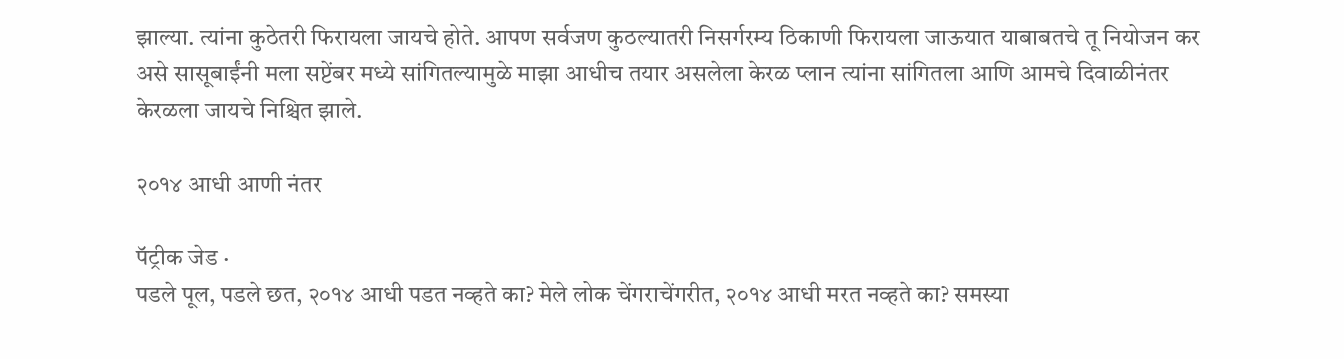झाल्या. त्यांना कुठेतरी फिरायला जायचे होते. आपण सर्वजण कुठल्यातरी निसर्गरम्य ठिकाणी फिरायला जाऊयात याबाबतचे तू नियोजन कर असे सासूबाईंनी मला सप्टेंबर मध्ये सांगितल्यामुळे माझा आधीच तयार असलेला केरळ प्लान त्यांना सांगितला आणि आमचे दिवाळीनंतर केरळला जायचे निश्चित झाले.

२०१४ आधी आणी नंतर

पॅट्रीक जेड ·
पडले पूल, पडले छत, २०१४ आधी पडत नव्हते का? मेले लोक चेंगराचेंगरीत, २०१४ आधी मरत नव्हते का? समस्या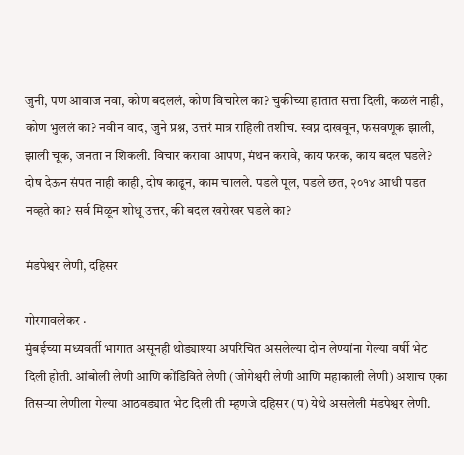जुनी, पण आवाज नवा, कोण बदललं, कोण विचारेल का? चुकीच्या हातात सत्ता दिली, कळलं नाही, कोण भुललं का? नवीन वाद, जुने प्रश्न, उत्तरं मात्र राहिली तशीच. स्वप्न दाखवून, फसवणूक झाली, झाली चूक, जनता न शिकली. विचार करावा आपण, मंथन करावे, काय फरक, काय बदल घडले? दोष देऊन संपत नाही काही, दोष काढून, काम चालले. पडले पूल, पडले छत, २०१४ आधी पडत नव्हते का? सर्व मिळून शोधू उत्तर, की बदल खरोखर घडले का?

मंडपेश्वर लेणी, दहिसर

गोरगावलेकर ·
मुंबईच्या मध्यवर्ती भागात असूनही थोड्याश्या अपरिचित असलेल्या दोन लेण्यांना गेल्या वर्षी भेट दिली होती. आंबोली लेणी आणि कोंडिविते लेणी (जोगेश्वरी लेणी आणि महाकाली लेणी) अशाच एका तिसऱ्या लेणीला गेल्या आठवड्यात भेट दिली ती म्हणजे दहिसर (प) येथे असलेली मंडपेश्वर लेणी.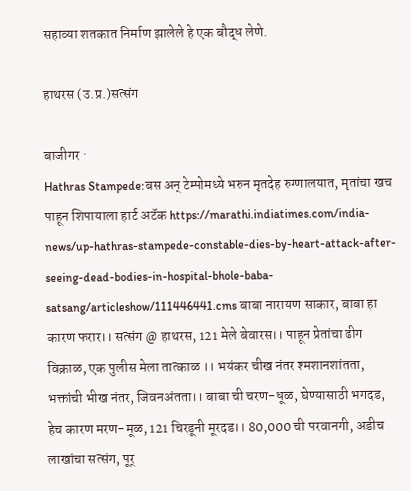सहाव्या शतकात निर्माण झालेले हे एक बौद्ध लेणे.

हाथरस (उ.प्र.)सत्संग

बाजीगर ·
Hathras Stampede:बस अन् टेम्पोमध्ये भरुन मृतदेह रुग्णालयात, मृतांचा खच पाहून शिपायाला हार्ट अटॅक https://marathi.indiatimes.com/india-news/up-hathras-stampede-constable-dies-by-heart-attack-after-seeing-dead-bodies-in-hospital-bhole-baba-satsang/articleshow/111446441.cms बाबा नारायण साकार, बाबा हा कारण फरार।। सत्संग @ हाथरस, 121 मेले बेवारस।। पाहून प्रेतांचा ढीग विक्राळ, एक पुलीस मेला तात्काळ ।। भयंकर चीख नंतर श्मशानशांतता, भक्तांची भीख नंतर, जिवनअंतता।। बाबा ची चरण-धूळ, घेण्यासाठी भगदड, हेच कारण मरण-मूळ, 121 चिरडूनी मूरदड।। 80,000 ची परवानगी, अडीच लाखांचा सत्संग, पूर्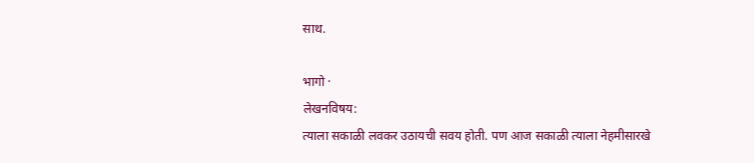साथ.

भागो ·
लेखनविषय:
त्याला सकाळी लवकर उठायची सवय होती. पण आज सकाळी त्याला नेहमीसारखे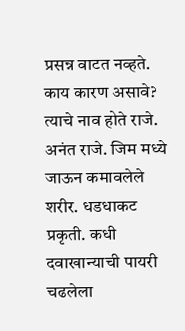प्रसन्न वाटत नव्हते. काय कारण असावे? त्याचे नाव होते राजे. अनंत राजे. जिम मध्ये जाऊन कमावलेले शरीर. धडधाकट प्रकृती. कधी दवाखान्याची पायरी चढलेला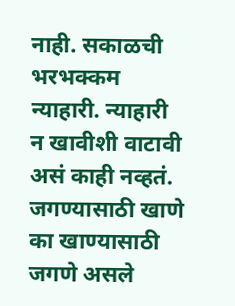नाही. सकाळची भरभक्कम न्याहारी. न्याहारी न खावीशी वाटावी असं काही नव्हतं. जगण्यासाठी खाणे का खाण्यासाठी जगणे असले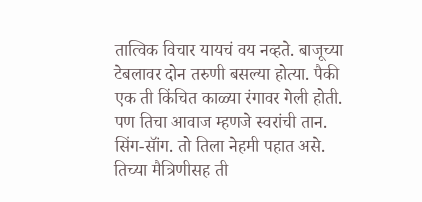तात्विक विचार यायचं वय नव्हते. बाजूच्या टेबलावर दोन तरुणी बसल्या होत्या. पैकी एक ती किंचित काळ्या रंगावर गेली होती. पण तिचा आवाज म्हणजे स्वरांची तान. सिंग-सॉंग. तो तिला नेहमी पहात असे. तिच्या मैत्रिणीसह ती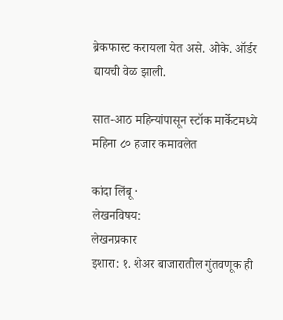ब्रेकफास्ट करायला येत असे. ओके. ऑर्डर द्यायची वेळ झाली.

सात-आठ महिन्यांपासून स्टॉक मार्केटमध्ये महिना ८० हजार कमावलेत

कांदा लिंबू ·
लेखनविषय:
लेखनप्रकार
इशारा: १. शेअर बाजारातील गुंतवणूक ही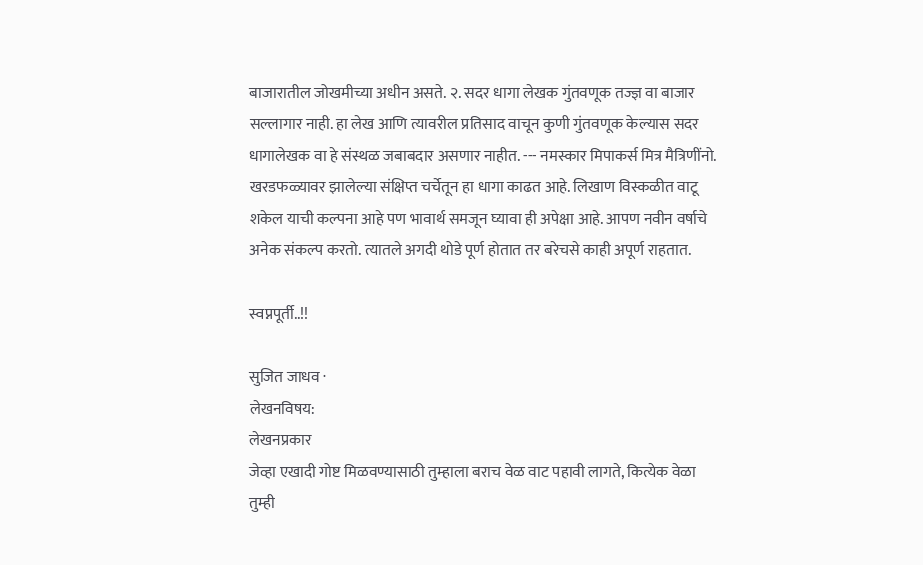बाजारातील जोखमीच्या अधीन असते. २. सदर धागा लेखक गुंतवणूक तज्ज्ञ वा बाजार सल्लागार नाही. हा लेख आणि त्यावरील प्रतिसाद वाचून कुणी गुंतवणूक केल्यास सदर धागालेखक वा हे संस्थळ जबाबदार असणार नाहीत. --- नमस्कार मिपाकर्स मित्र मैत्रिणींनो. खरडफळ्यावर झालेल्या संक्षिप्त चर्चेतून हा धागा काढत आहे. लिखाण विस्कळीत वाटू शकेल याची कल्पना आहे पण भावार्थ समजून घ्यावा ही अपेक्षा आहे. आपण नवीन वर्षाचे अनेक संकल्प करतो. त्यातले अगदी थोडे पूर्ण होतात तर बरेचसे काही अपूर्ण राहतात.

स्वप्नपूर्ती..!!

सुजित जाधव ·
लेखनविषय:
लेखनप्रकार
जेव्हा एखादी गोष्ट मिळवण्यासाठी तुम्हाला बराच वेळ वाट पहावी लागते, कित्येक वेळा तुम्ही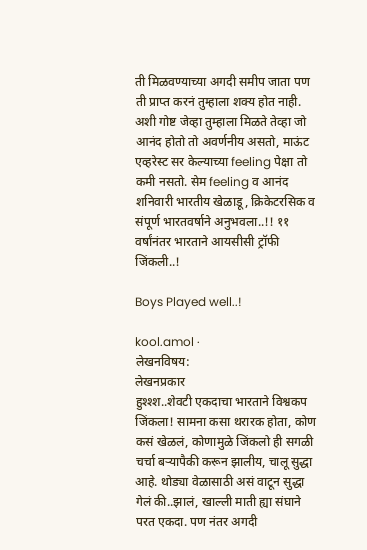ती मिळवण्याच्या अगदी समीप जाता पण ती प्राप्त करनं तुम्हाला शक्य होत नाही. अशी गोष्ट जेव्हा तुम्हाला मिळते तेव्हा जो आनंद होतो तो अवर्णनीय असतो, माऊंट एव्हरेस्ट सर केल्याच्या feeling पेक्षा तो कमी नसतो. सेम feeling व आनंद शनिवारी भारतीय खेळाडू, क्रिकेटरसिक व संपूर्ण भारतवर्षाने अनुभवला..!! ११ वर्षांनंतर भारताने आयसीसी ट्रॉफी जिंकली..!

Boys Played well..!

kool.amol ·
लेखनविषय:
लेखनप्रकार
हुश्श्श..शेवटी एकदाचा भारताने विश्वकप जिंकला! सामना कसा थरारक होता, कोण कसं खेळलं, कोणामुळे जिंकलो ही सगळी चर्चा बऱ्यापैकी करून झालीय, चालू सुद्धा आहे. थोड्या वेळासाठी असं वाटून सुद्धा गेलं की..झालं, खाल्ली माती ह्या संघाने परत एकदा. पण नंतर अगदी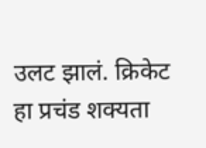उलट झालं. क्रिकेट हा प्रचंड शक्यता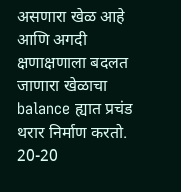असणारा खेळ आहे आणि अगदी क्षणाक्षणाला बदलत जाणारा खेळाचा balance ह्यात प्रचंड थरार निर्माण करतो. 20-20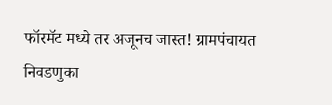फॉरमॅट मध्ये तर अजूनच जास्त! ग्रामपंचायत निवडणुका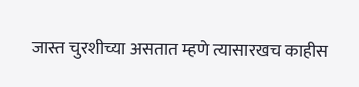जास्त चुरशीच्या असतात म्हणे त्यासारखच काहीस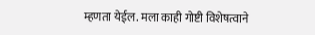म्हणता येईल. मला काही गोष्टी विशेषत्वाने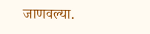जाणवल्या.